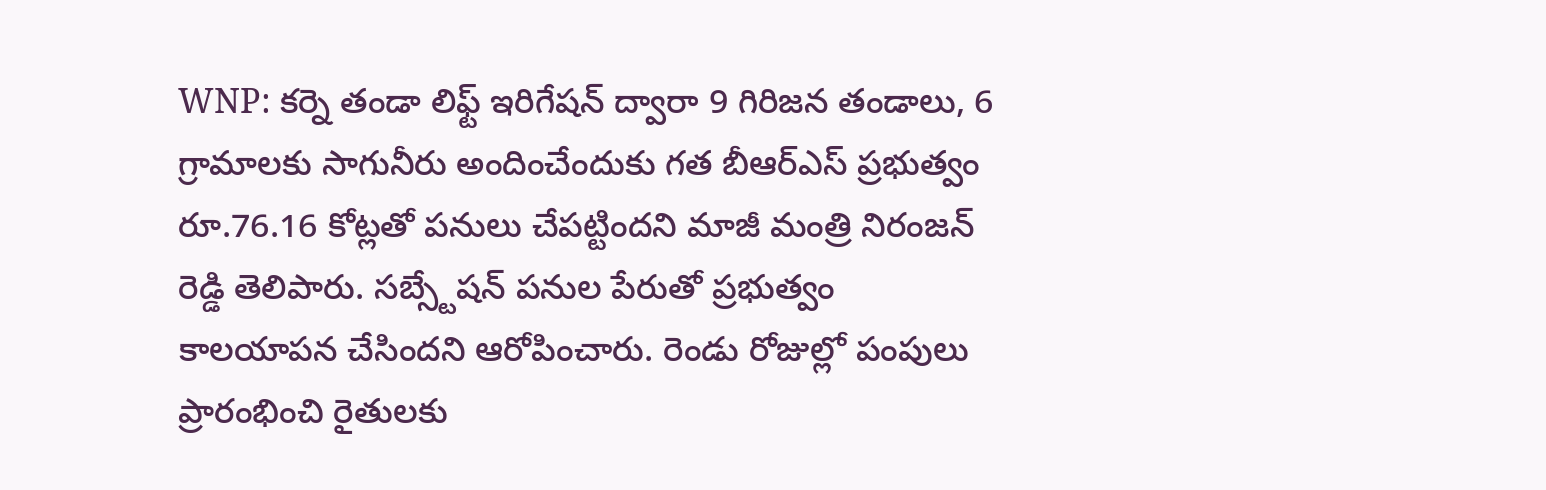WNP: కర్నె తండా లిఫ్ట్ ఇరిగేషన్ ద్వారా 9 గిరిజన తండాలు, 6 గ్రామాలకు సాగునీరు అందించేందుకు గత బీఆర్ఎస్ ప్రభుత్వం రూ.76.16 కోట్లతో పనులు చేపట్టిందని మాజీ మంత్రి నిరంజన్ రెడ్డి తెలిపారు. సబ్స్టేషన్ పనుల పేరుతో ప్రభుత్వం కాలయాపన చేసిందని ఆరోపించారు. రెండు రోజుల్లో పంపులు ప్రారంభించి రైతులకు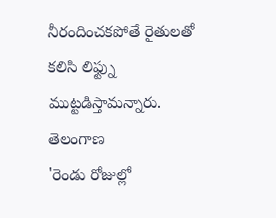నీరందించకపోతే రైతులతో కలిసి లిఫ్ట్ను ముట్టడిస్తామన్నారు.
తెలంగాణ
'రెండు రోజుల్లో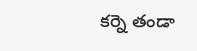కర్నె తండా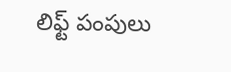లిఫ్ట్ పంపులు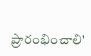ప్రారంభించాలి'